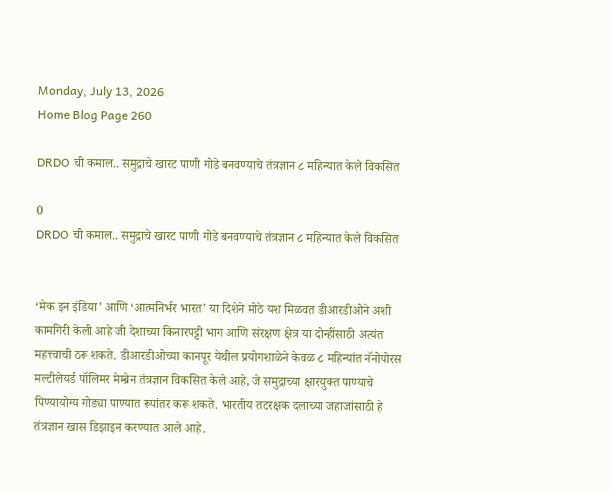Monday, July 13, 2026
Home Blog Page 260

DRDO ची कमाल.. समुद्राचे खारट पाणी गोडे बनवण्याचे तंत्रज्ञान ८ महिन्यात केले विकसित

0
DRDO ची कमाल.. समुद्राचे खारट पाणी गोडे बनवण्याचे तंत्रज्ञान ८ महिन्यात केले विकसित


‘मेक इन इंडिया’ आणि ‘आत्मनिर्भर भारत’ या दिशेने मोठे यश मिळवत डीआरडीओने अशी कामगिरी केली आहे जी देशाच्या किनारपट्टी भाग आणि संरक्षण क्षेत्र या दोन्हींसाठी अत्यंत महत्त्वाची ठरू शकते. डीआरडीओच्या कानपूर येथील प्रयोगशाळेने केवळ ८ महिन्यांत नॅनोपोरस मल्टीलेयर्ड पॉलिमर मेम्ब्रेन तंत्रज्ञान विकसित केले आहे, जे समुद्राच्या क्षारयुक्त पाण्याचे पिण्यायोग्य गोड्या पाण्यात रूपांतर करू शकते. भारतीय तटरक्षक दलाच्या जहाजांसाठी हे तंत्रज्ञान खास डिझाइन करण्यात आले आहे.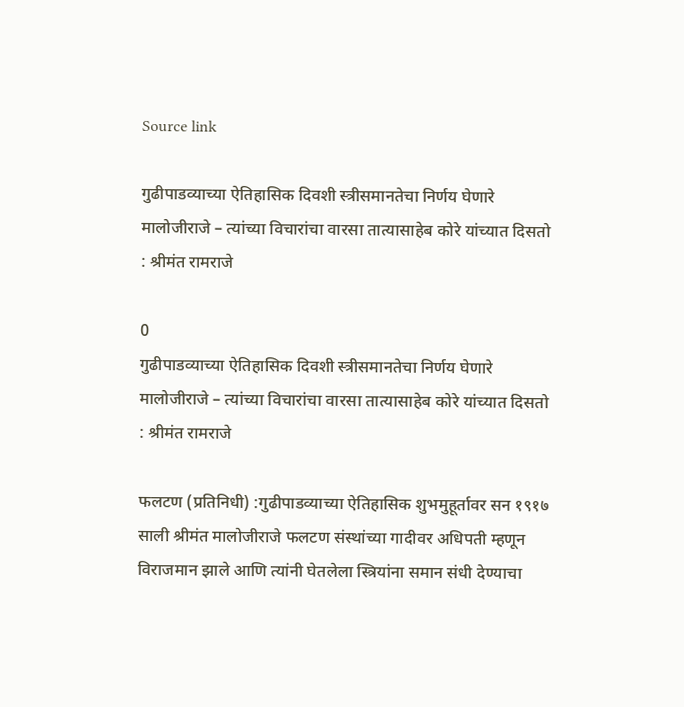Source link

गुढीपाडव्याच्या ऐतिहासिक दिवशी स्त्रीसमानतेचा निर्णय घेणारे मालोजीराजे – त्यांच्या विचारांचा वारसा तात्यासाहेब कोरे यांच्यात दिसतो : श्रीमंत रामराजे

0
गुढीपाडव्याच्या ऐतिहासिक दिवशी स्त्रीसमानतेचा निर्णय घेणारे मालोजीराजे – त्यांच्या विचारांचा वारसा तात्यासाहेब कोरे यांच्यात दिसतो : श्रीमंत रामराजे

फलटण (प्रतिनिधी) :गुढीपाडव्याच्या ऐतिहासिक शुभमुहूर्तावर सन १९१७ साली श्रीमंत मालोजीराजे फलटण संस्थांच्या गादीवर अधिपती म्हणून विराजमान झाले आणि त्यांनी घेतलेला स्त्रियांना समान संधी देण्याचा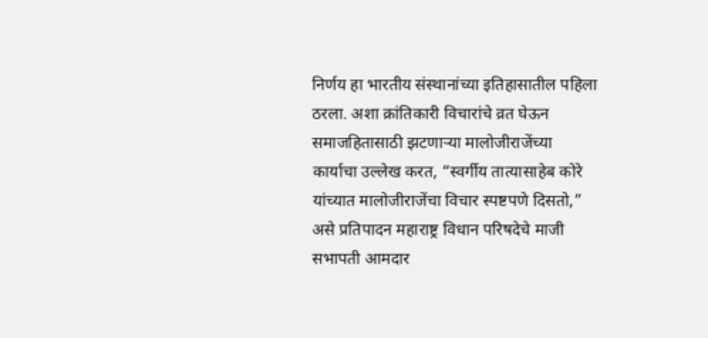निर्णय हा भारतीय संस्थानांच्या इतिहासातील पहिला ठरला. अशा क्रांतिकारी विचारांचे व्रत घेऊन समाजहितासाठी झटणाऱ्या मालोजीराजेंच्या कार्याचा उल्लेख करत, “स्वर्गीय तात्यासाहेब कोरे यांच्यात मालोजीराजेंचा विचार स्पष्टपणे दिसतो,” असे प्रतिपादन महाराष्ट्र विधान परिषदेचे माजी सभापती आमदार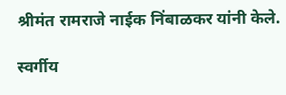श्रीमंत रामराजे नाईक निंबाळकर यांनी केले.

स्वर्गीय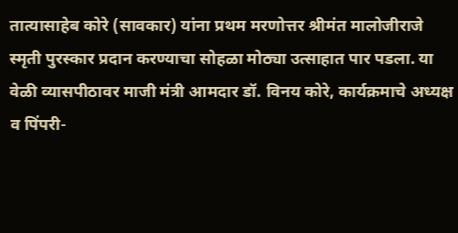तात्यासाहेब कोरे (सावकार) यांना प्रथम मरणोत्तर श्रीमंत मालोजीराजे स्मृती पुरस्कार प्रदान करण्याचा सोहळा मोठ्या उत्साहात पार पडला. या वेळी व्यासपीठावर माजी मंत्री आमदार डॉ. विनय कोरे, कार्यक्रमाचे अध्यक्ष व पिंपरी-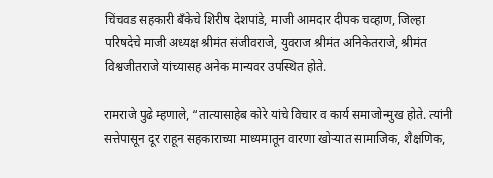चिंचवड सहकारी बँकेचे शिरीष देशपांडे, माजी आमदार दीपक चव्हाण, जिल्हा परिषदेचे माजी अध्यक्ष श्रीमंत संजीवराजे, युवराज श्रीमंत अनिकेतराजे, श्रीमंत विश्वजीतराजे यांच्यासह अनेक मान्यवर उपस्थित होते.

रामराजे पुढे म्हणाले, “तात्यासाहेब कोरे यांचे विचार व कार्य समाजोन्मुख होते. त्यांनी सत्तेपासून दूर राहून सहकाराच्या माध्यमातून वारणा खोऱ्यात सामाजिक, शैक्षणिक,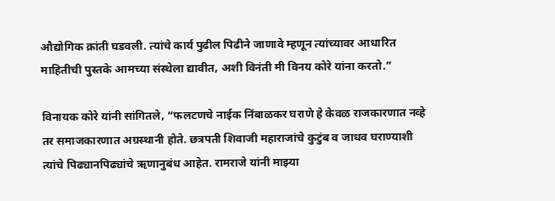औद्योगिक क्रांती घडवली. त्यांचे कार्य पुढील पिढीने जाणावे म्हणून त्यांच्यावर आधारित माहितीची पुस्तके आमच्या संस्थेला द्यावीत, अशी विनंती मी विनय कोरे यांना करतो.”

विनायक कोरे यांनी सांगितले, “फलटणचे नाईक निंबाळकर घराणे हे केवळ राजकारणात नव्हे तर समाजकारणात अग्रस्थानी होते. छत्रपती शिवाजी महाराजांचे कुटुंब व जाधव घराण्याशी त्यांचे पिढ्यानपिढ्यांचे ऋणानुबंध आहेत. रामराजे यांनी माझ्या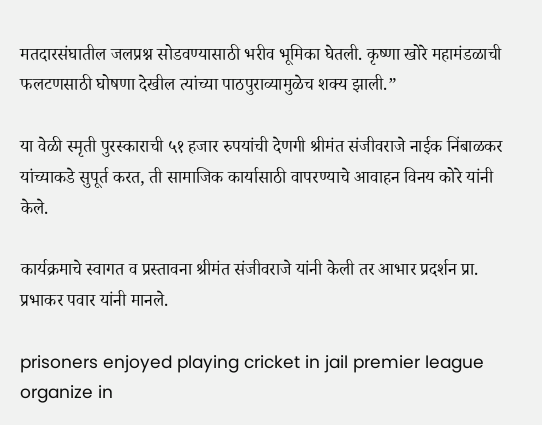मतदारसंघातील जलप्रश्न सोडवण्यासाठी भरीव भूमिका घेतली. कृष्णा खोरे महामंडळाची फलटणसाठी घोषणा देखील त्यांच्या पाठपुराव्यामुळेच शक्य झाली.”

या वेळी स्मृती पुरस्काराची ५१ हजार रुपयांची देणगी श्रीमंत संजीवराजे नाईक निंबाळकर यांच्याकडे सुपूर्त करत, ती सामाजिक कार्यासाठी वापरण्याचे आवाहन विनय कोरे यांनी केले.

कार्यक्रमाचे स्वागत व प्रस्तावना श्रीमंत संजीवराजे यांनी केली तर आभार प्रदर्शन प्रा. प्रभाकर पवार यांनी मानले.

prisoners enjoyed playing cricket in jail premier league organize in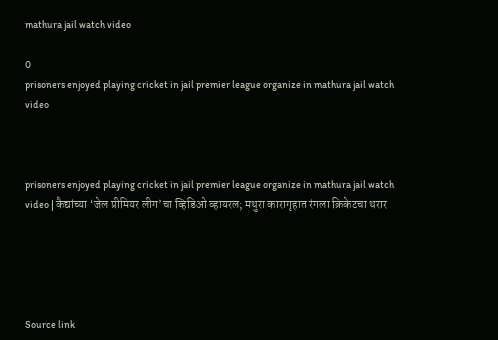mathura jail watch video

0
prisoners enjoyed playing cricket in jail premier league organize in mathura jail watch video



prisoners enjoyed playing cricket in jail premier league organize in mathura jail watch video | कैद्यांच्या ‘जेल प्रीमियर लीग’चा व्हिडिओ व्हायरल; मथुरा कारागृहात रंगला क्रिकेटचा थरार





Source link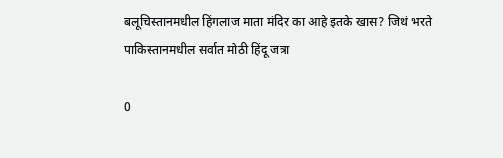बलूचिस्तानमधील हिंगलाज माता मंदिर का आहे इतके खास? जिथं भरते पाकिस्तानमधील सर्वात मोठी हिंदू जत्रा

0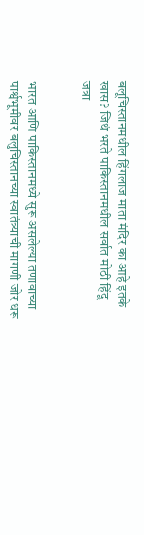बलूचिस्तानमधील हिंगलाज माता मंदिर का आहे इतके खास? जिथं भरते पाकिस्तानमधील सर्वात मोठी हिंदू जत्रा


भारत आणि पाकिस्तानमध्ये सुरू असलेल्या तणावाच्या पार्श्वभूमीवर बलुचिस्तानच्या स्वातंत्र्याची मागणी जोर धरू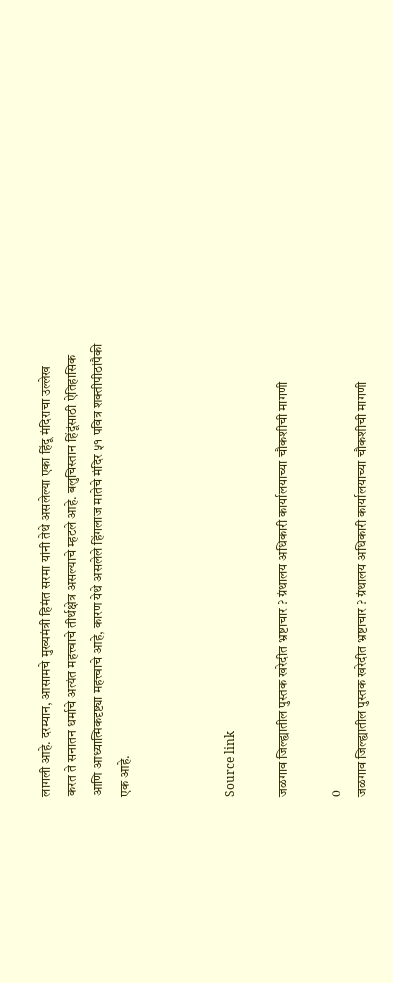लागली आहे. दरम्यान, आसामचे मुख्यमंत्री हिमंत सरमा यांनी तेथे असलेल्या एका हिंदू मंदिराचा उल्लेख करत ते सनातन धर्माचे अत्यंत महत्त्वाचे तीर्थक्षेत्र असल्याचे म्हटले आहे. बलुचिस्तान हिंदूंसाठी ऐतिहासिक आणि आध्यात्मिकदृष्ट्या महत्त्वाचे आहे, कारण येथे असलेले हिंगलाज मातेचे मंदिर ५१ पवित्र शक्तीपीठांपैकी एक आहे.



Source link

जळगाव जिल्ह्यातील पुस्तक खरेदीत भ्रष्टाचार ? ग्रंथालय अधिकारी कार्यालयाच्या चौकशीची मागणी

0
जळगाव जिल्ह्यातील पुस्तक खरेदीत भ्रष्टाचार ? ग्रंथालय अधिकारी कार्यालयाच्या चौकशीची मागणी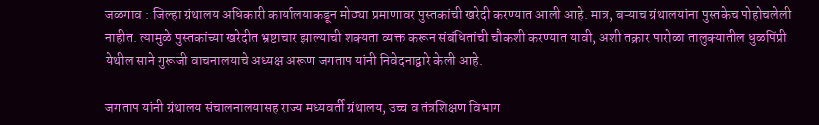जळगाव : जिल्हा ग्रंथालय अधिकारी कार्यालयाकडून मोठ्या प्रमाणावर पुस्तकांची खरेदी करण्यात आली आहे. मात्र, बऱ्याच ग्रंथालयांना पुस्तकेच पोहोचलेली नाहीत. त्यामुळे पुस्तकांच्या खरेदीत भ्रष्टाचार झाल्याची शक्यता व्यक्त करून संबंधितांची चौकशी करण्यात यावी, अशी तक्रार पारोळा तालुक्यातील धुळपिंप्री येथील साने गुरूजी वाचनालयाचे अध्यक्ष अरूण जगताप यांनी निवेदनाद्वारे केली आहे.

जगताप यांनी ग्रंथालय संचालनालयासह राज्य मध्यवर्ती ग्रंथालय, उच्च व तंत्रशिक्षण विभाग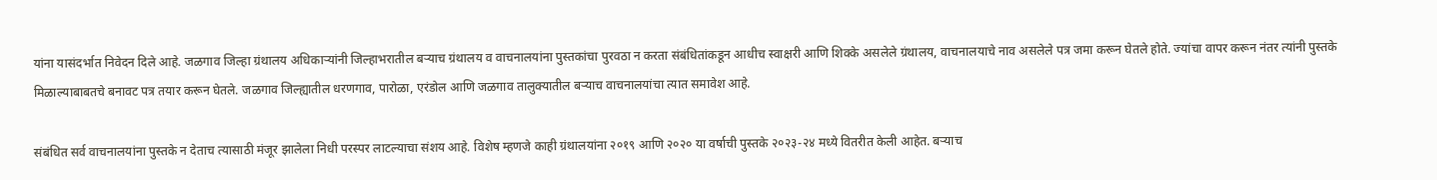यांना यासंदर्भात निवेदन दिले आहे. जळगाव जिल्हा ग्रंथालय अधिकाऱ्यांनी जिल्हाभरातील बऱ्याच ग्रंथालय व वाचनालयांना पुस्तकांचा पुरवठा न करता संबंधितांकडून आधीच स्वाक्षरी आणि शिक्के असलेले ग्रंथालय, वाचनालयाचे नाव असलेले पत्र जमा करून घेतले होते. ज्यांचा वापर करून नंतर त्यांनी पुस्तके मिळाल्याबाबतचे बनावट पत्र तयार करून घेतले. जळगाव जिल्ह्यातील धरणगाव, पारोळा, एरंडोल आणि जळगाव तालुक्यातील बऱ्याच वाचनालयांचा त्यात समावेश आहे.

संबंधित सर्व वाचनालयांना पुस्तके न देताच त्यासाठी मंजूर झालेला निधी परस्पर लाटल्याचा संशय आहे. विशेष म्हणजे काही ग्रंथालयांना २०१९ आणि २०२० या वर्षाची पुस्तके २०२३-२४ मध्ये वितरीत केली आहेत. बऱ्याच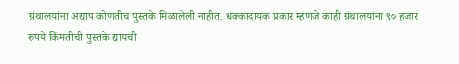ग्रंथालयांना अद्याप कोणतीच पुस्तके मिळालेली नाहीत. धक्कादायक प्रकार म्हणजे काही ग्रंथालयांना ९० हजार रुपये किंमतीची पुस्तके द्यायची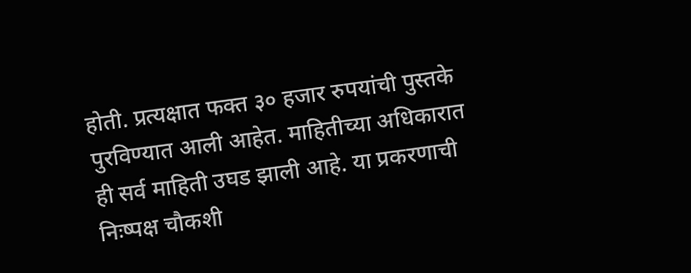होती. प्रत्यक्षात फक्त ३० हजार रुपयांची पुस्तके पुरविण्यात आली आहेत. माहितीच्या अधिकारात ही सर्व माहिती उघड झाली आहे. या प्रकरणाची निःष्पक्ष चौकशी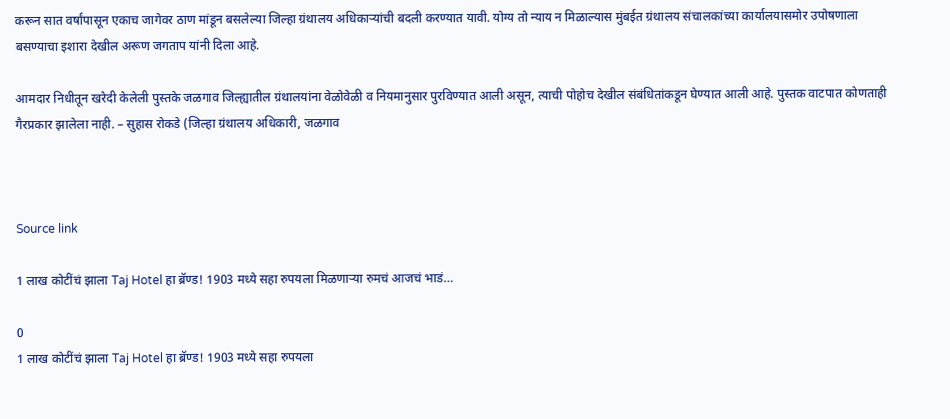करून सात वर्षांपासून एकाच जागेवर ठाण मांडून बसलेल्या जिल्हा ग्रंथालय अधिकाऱ्यांची बदली करण्यात यावी. योग्य तो न्याय न मिळाल्यास मुंबईत ग्रंथालय संचालकांच्या कार्यालयासमोर उपोषणाला बसण्याचा इशारा देखील अरूण जगताप यांनी दिला आहे.

आमदार निधीतून खरेदी केलेली पुस्तके जळगाव जिल्ह्यातील ग्रंथालयांना वेळोवेळी व नियमानुसार पुरविण्यात आली असून, त्याची पोहोच देखील संबंधितांकडून घेण्यात आली आहे. पुस्तक वाटपात कोणताही गैरप्रकार झालेला नाही. – सुहास रोकडे (जिल्हा ग्रंथालय अधिकारी, जळगाव



Source link

1 लाख कोटींचं झाला Taj Hotel हा ब्रॅण्ड! 1903 मध्ये सहा रुपयला मिळणाऱ्या रुमचं आजचं भाडं…

0
1 लाख कोटींचं झाला Taj Hotel हा ब्रॅण्ड! 1903 मध्ये सहा रुपयला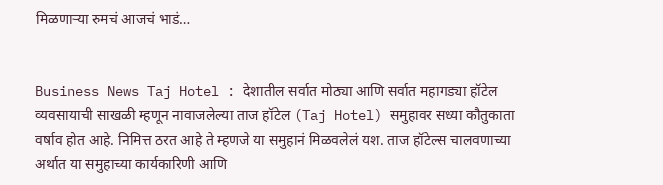मिळणाऱ्या रुमचं आजचं भाडं…


Business News Taj Hotel : देशातील सर्वात मोठ्या आणि सर्वात महागड्या हॉटेल व्यवसायाची साखळी म्हणून नावाजलेल्या ताज हॉटेल (Taj Hotel) समुहावर सध्या कौतुकाता वर्षाव होत आहे. निमित्त ठरत आहे ते म्हणजे या समुहानं मिळवलेलं यश. ताज हॉटेल्स चालवणाच्या अर्थात या समुहाच्या कार्यकारिणी आणि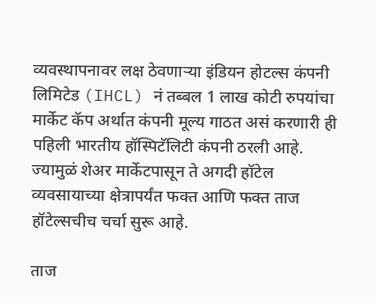व्यवस्थापनावर लक्ष ठेवणाऱ्या इंडियन होटल्स कंपनी लिमिटेड (IHCL) नं तब्बल 1 लाख कोटी रुपयांचा मार्केट कॅप अर्थात कंपनी मूल्य गाठत असं करणारी ही पहिली भारतीय हॉस्पिटॅलिटी कंपनी ठरली आहे. ज्यामुळं शेअर मार्केटपासून ते अगदी हॉटेल व्यवसायाच्या क्षेत्रापर्यंत फक्त आणि फक्त ताज हॉटेल्सचीच चर्चा सुरू आहे.

ताज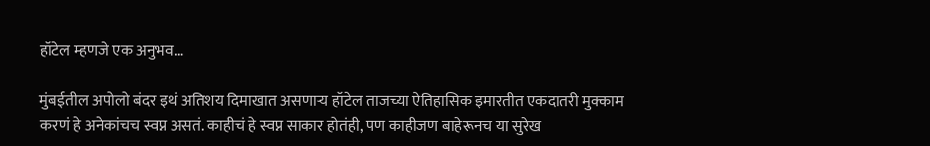हॉटेल म्हणजे एक अनुभव…

मुंबईतील अपोलो बंदर इथं अतिशय दिमाखात असणाऱ्य हॉटेल ताजच्या ऐतिहासिक इमारतीत एकदातरी मुक्काम करणं हे अनेकांचच स्वप्न असतं. काहीचं हे स्वप्न साकार होतंही, पण काहीजण बाहेरूनच या सुरेख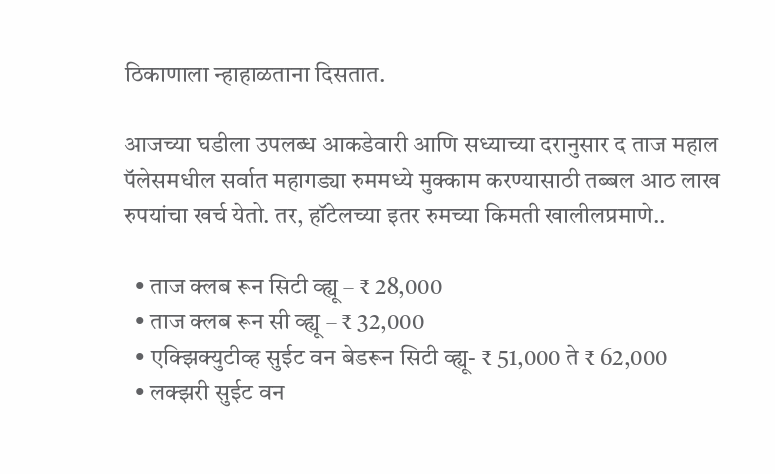ठिकाणाला न्हाहाळताना दिसतात.

आजच्या घडीला उपलब्ध आकडेवारी आणि सध्याच्या दरानुसार द ताज महाल पॅलेसमधील सर्वात महागड्या रुममध्ये मुक्काम करण्यासाठी तब्बल आठ लाख रुपयांचा खर्च येतो. तर, हॉटेलच्या इतर रुमच्या किमती खालीलप्रमाणे..

  • ताज क्लब रून सिटी व्ह्यू – ₹ 28,000
  • ताज क्लब रून सी व्ह्यू – ₹ 32,000
  • एक्झिक्युटीव्ह सुईट वन बेडरून सिटी व्ह्यू- ₹ 51,000 ते ₹ 62,000
  • लक्झरी सुईट वन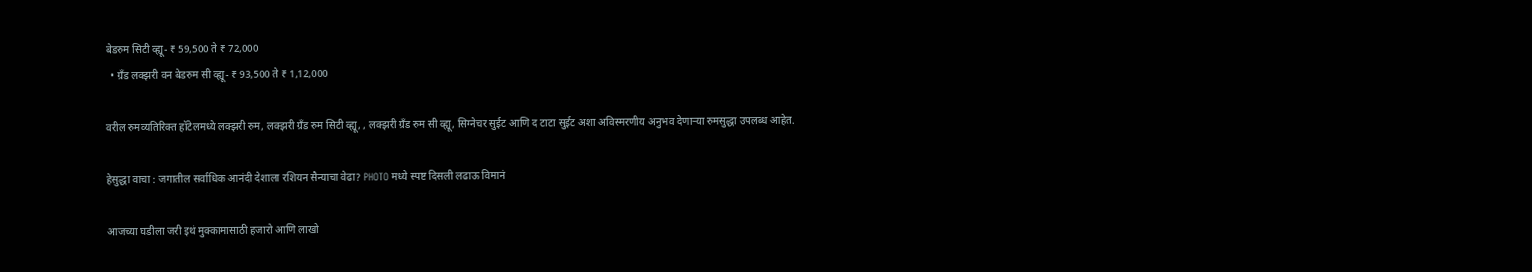बेडरुम सिटी व्ह्यू- ₹ 59,500 ते ₹ 72,000
  • ग्रँड लक्झरी वन बेडरुम सी व्ह्यू- ₹ 93,500 ते ₹ 1,12,000

वरील रुमव्यतिरिक्त हॉटेलमध्ये लक्झरी रुम, लक्झरी ग्रँड रुम सिटी व्ह्यू, , लक्झरी ग्रँड रुम सी व्ह्यू, सिग्नेचर सुईट आणि द टाटा सुईट अशा अविस्मरणीय अनुभव देणाऱ्या रुमसुद्धा उपलब्ध आहेत.

हेसुद्धा वाचा : जगातील सर्वाधिक आनंदी देशाला रशियन सैन्याचा वेढा? PHOTO मध्ये स्पष्ट दिसली लढाऊ विमानं

आजच्या घडीला जरी इथं मुक्कामासाठी हजारो आणि लाखो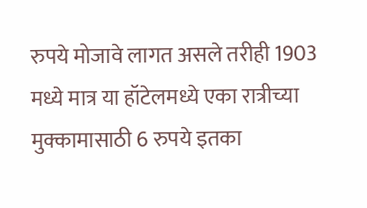रुपये मोजावे लागत असले तरीही 1903 मध्ये मात्र या हॉटेलमध्ये एका रात्रीच्या मुक्कामासाठी 6 रुपये इतका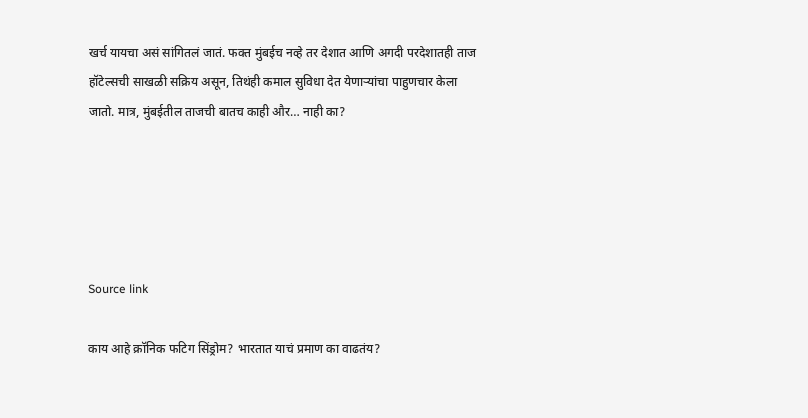खर्च यायचा असं सांगितलं जातं. फक्त मुंबईच नव्हे तर देशात आणि अगदी परदेशातही ताज हॉटेल्सची साखळी सक्रिय असून, तिथंही कमाल सुविधा देत येणाऱ्यांचा पाहुणचार केला जातो. मात्र, मुंबईतील ताजची बातच काही और… नाही का?





Source link

काय आहे क्रॉनिक फटिग सिंड्रोम? भारतात याचं प्रमाण का वाढतंय?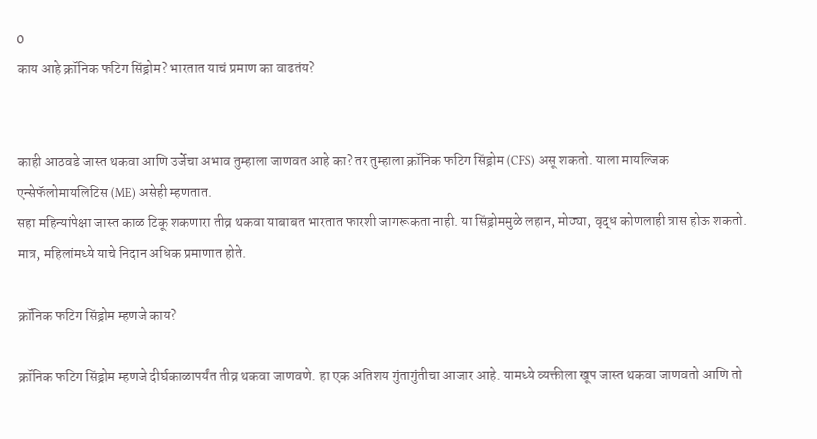0
काय आहे क्रॉनिक फटिग सिंड्रोम? भारतात याचं प्रमाण का वाढतंय?


काही आठवडे जास्त थकवा आणि उर्जेचा अभाव तुम्हाला जाणवत आहे का? तर तुम्हाला क्रॉनिक फटिग सिंड्रोम (CFS) असू शकतो. याला मायल्जिक एन्सेफॅलोमायलिटिस (ME) असेही म्हणतात.
सहा महिन्यांपेक्षा जास्त काळ टिकू शकणारा तीव्र थकवा याबाबत भारतात फारशी जागरूकता नाही. या सिंड्रोममुळे लहान, मोठ्या, वृद्ध कोणलाही त्रास होऊ शकतो. मात्र, महिलांमध्ये याचे निदान अधिक प्रमाणात होते.

क्रॉनिक फटिग सिंड्रोम म्हणजे काय?

क्रॉनिक फटिग सिंड्रोम म्हणजे दीर्घकाळापर्यंत तीव्र थकवा जाणवणे. हा एक अतिशय गुंतागुंतीचा आजार आहे. यामध्ये व्यक्तीला खूप जास्त थकवा जाणवतो आणि तो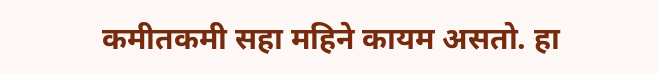कमीतकमी सहा महिने कायम असतो. हा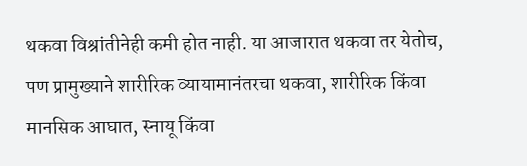थकवा विश्रांतीनेही कमी होत नाही. या आजारात थकवा तर येतोच, पण प्रामुख्याने शारीरिक व्यायामानंतरचा थकवा, शारीरिक किंवा मानसिक आघात, स्नायू किंवा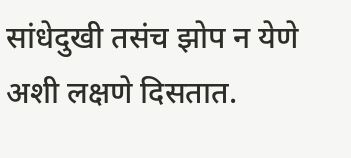सांधेदुखी तसंच झोप न येणे अशी लक्षणे दिसतात.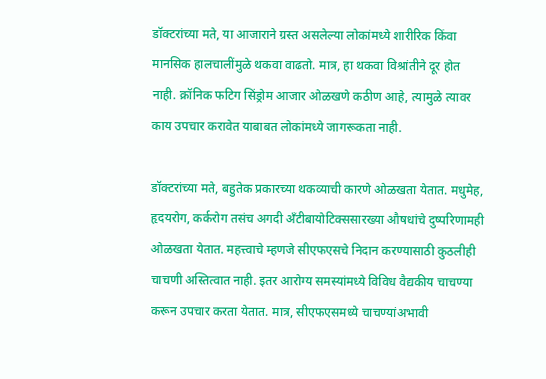डॉक्टरांच्या मते, या आजाराने ग्रस्त असलेल्या लोकांमध्ये शारीरिक किंवा मानसिक हालचालींमुळे थकवा वाढतो. मात्र, हा थकवा विश्रांतीने दूर होत नाही. क्रॉनिक फटिग सिंड्रोम आजार ओळखणे कठीण आहे, त्यामुळे त्यावर काय उपचार करावेत याबाबत लोकांमध्ये जागरूकता नाही.

डॉक्टरांच्या मते, बहुतेक प्रकारच्या थकव्याची कारणे ओळखता येतात. मधुमेह, हृदयरोग, कर्करोग तसंच अगदी अँटीबायोटिक्ससारख्या औषधांचे दुष्परिणामही ओळखता येतात. महत्त्वाचे म्हणजे सीएफएसचे निदान करण्यासाठी कुठलीही चाचणी अस्तित्वात नाही. इतर आरोग्य समस्यांमध्ये विविध वैद्यकीय चाचण्या करून उपचार करता येतात. मात्र, सीएफएसमध्ये चाचण्यांअभावी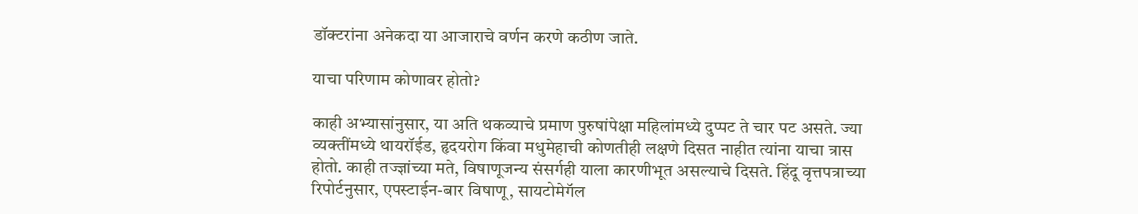डॉक्टरांना अनेकदा या आजाराचे वर्णन करणे कठीण जाते.

याचा परिणाम कोणावर होतो?

काही अभ्यासांनुसार, या अति थकव्याचे प्रमाण पुरुषांपेक्षा महिलांमध्ये दुप्पट ते चार पट असते. ज्या व्यक्तींमध्ये थायरॉईड, हृदयरोग किंवा मधुमेहाची कोणतीही लक्षणे दिसत नाहीत त्यांना याचा त्रास होतो. काही तज्ज्ञांच्या मते, विषाणूजन्य संसर्गही याला कारणीभूत असल्याचे दिसते. हिंदू वृत्तपत्राच्या रिपोर्टनुसार, एपस्टाईन-बार विषाणू, सायटोमेगॅल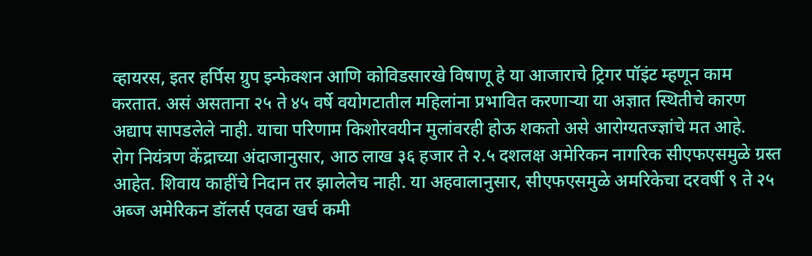व्हायरस, इतर हर्पिस ग्रुप इन्फेक्शन आणि कोविडसारखे विषाणू हे या आजाराचे ट्रिगर पॉइंट म्हणून काम करतात. असं असताना २५ ते ४५ वर्षे वयोगटातील महिलांना प्रभावित करणाऱ्या या अज्ञात स्थितीचे कारण अद्याप सापडलेले नाही. याचा परिणाम किशोरवयीन मुलांवरही होऊ शकतो असे आरोग्यतज्ज्ञांचे मत आहे.
रोग नियंत्रण केंद्राच्या अंदाजानुसार, आठ लाख ३६ हजार ते २.५ दशलक्ष अमेरिकन नागरिक सीएफएसमुळे ग्रस्त आहेत. शिवाय काहींचे निदान तर झालेलेच नाही. या अहवालानुसार, सीएफएसमुळे अमरिकेचा दरवर्षी ९ ते २५ अब्ज अमेरिकन डॉलर्स एवढा खर्च कमी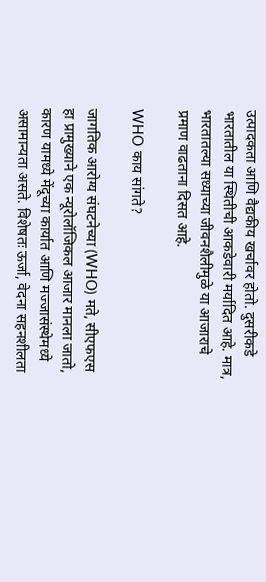उत्पादकता आणि वैद्यकीय खर्चावर होतो. दुसरीकडे भारतातील या स्थितीची आकडेवारी मर्यादित आहे. मात्र, भारतातल्या सध्याच्या जीवनशैलीमुळे या आजाराचे प्रमाण वाढताना दिसत आहे.

WHO काय सांगते?

जागतिक आरोग्य संघटनेच्या (WHO) मते, सीएफएस हा प्रामुख्याने एक न्यूरोलॉजिकल आजार मानला जातो, कारण यामध्ये मेंदूच्या कार्यात आणि मज्जासंस्थेमध्ये असामान्यता असते. विशेषतः ऊर्जा, वेदना सहनशीलता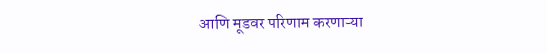आणि मूडवर परिणाम करणाऱ्या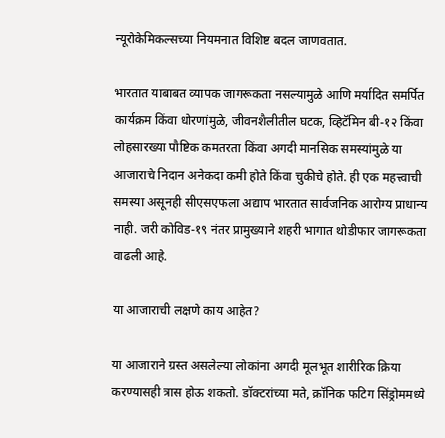न्यूरोकेमिकल्सच्या नियमनात विशिष्ट बदल जाणवतात.

भारतात याबाबत व्यापक जागरूकता नसल्यामुळे आणि मर्यादित समर्पित कार्यक्रम किंवा धोरणांमुळे, जीवनशैलीतील घटक, व्हिटॅमिन बी-१२ किंवा लोहसारख्या पौष्टिक कमतरता किंवा अगदी मानसिक समस्यांमुळे या आजाराचे निदान अनेकदा कमी होते किंवा चुकीचे होते. ही एक महत्त्वाची समस्या असूनही सीएसएफला अद्याप भारतात सार्वजनिक आरोग्य प्राधान्य नाही. जरी कोविड-१९ नंतर प्रामुख्याने शहरी भागात थोडीफार जागरूकता वाढली आहे.

या आजाराची लक्षणे काय आहेत?

या आजाराने ग्रस्त असलेल्या लोकांना अगदी मूलभूत शारीरिक क्रिया करण्यासही त्रास होऊ शकतो. डॉक्टरांच्या मते, क्रॉनिक फटिग सिंड्रोममध्ये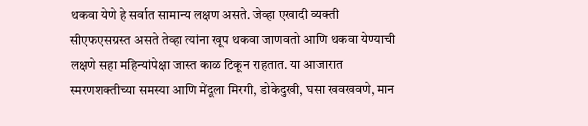थकवा येणे हे सर्वात सामान्य लक्षण असते. जेव्हा एखादी व्यक्ती सीएफएसग्रस्त असते तेव्हा त्यांना खूप थकवा जाणवतो आणि थकवा येण्याची लक्षणे सहा महिन्यांपेक्षा जास्त काळ टिकून राहतात. या आजारात स्मरणशक्तीच्या समस्या आणि मेंदूला मिरगी, डोकेदुखी, घसा खवखवणे, मान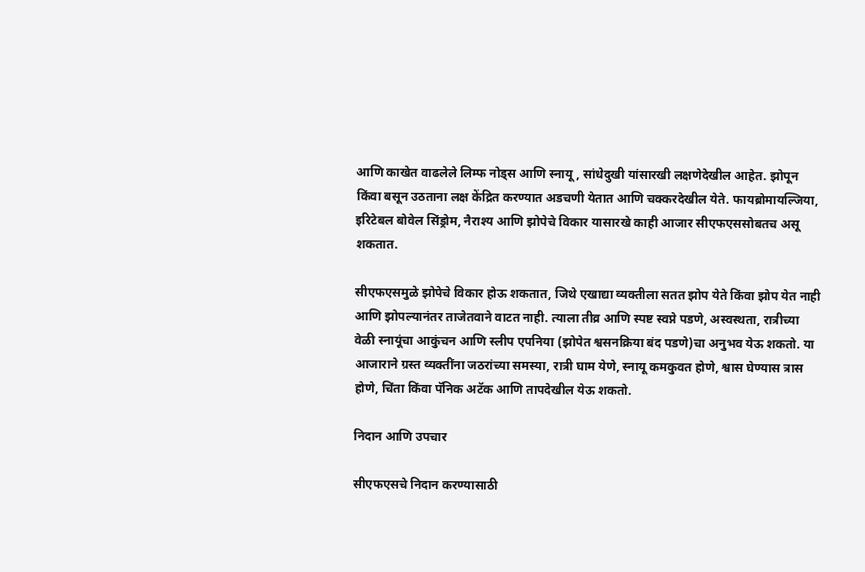आणि काखेत वाढलेले लिम्फ नोड्स आणि स्नायू, सांधेदुखी यांसारखी लक्षणेदेखील आहेत. झोपून किंवा बसून उठताना लक्ष केंद्रित करण्यात अडचणी येतात आणि चक्करदेखील येते. फायब्रोमायल्जिया, इरिटेबल बोवेल सिंड्रोम, नैराश्य आणि झोपेचे विकार यासारखे काही आजार सीएफएससोबतच असू शकतात.

सीएफएसमुळे झोपेचे विकार होऊ शकतात, जिथे एखाद्या व्यक्तीला सतत झोप येते किंवा झोप येत नाही आणि झोपल्यानंतर ताजेतवाने वाटत नाही. त्याला तीव्र आणि स्पष्ट स्वप्ने पडणे, अस्वस्थता, रात्रीच्या वेळी स्नायूंचा आकुंचन आणि स्लीप एपनिया (झोपेत श्वसनक्रिया बंद पडणे)चा अनुभव येऊ शकतो. या आजाराने ग्रस्त व्यक्तींना जठरांच्या समस्या, रात्री घाम येणे, स्नायू कमकुवत होणे, श्वास घेण्यास त्रास होणे, चिंता किंवा पॅनिक अटॅक आणि तापदेखील येऊ शकतो.

निदान आणि उपचार

सीएफएसचे निदान करण्यासाठी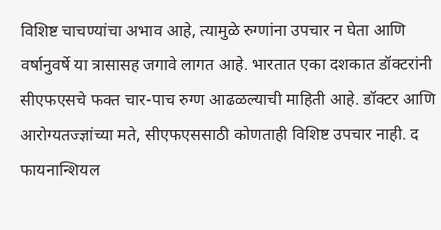विशिष्ट चाचण्यांचा अभाव आहे, त्यामुळे रुग्णांना उपचार न घेता आणि वर्षानुवर्षे या त्रासासह जगावे लागत आहे. भारतात एका दशकात डॉक्टरांनी सीएफएसचे फक्त चार-पाच रुग्ण आढळल्याची माहिती आहे. डॉक्टर आणि आरोग्यतज्ज्ञांच्या मते, सीएफएससाठी कोणताही विशिष्ट उपचार नाही. द फायनान्शियल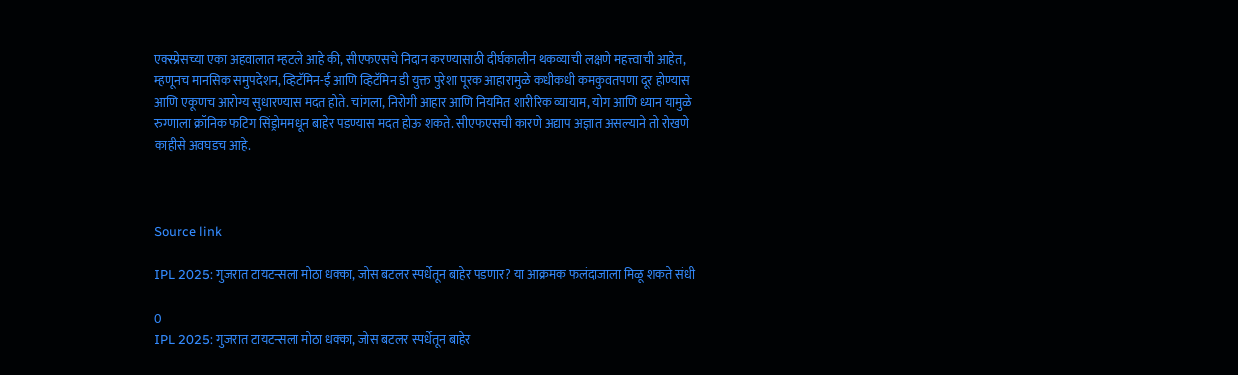एक्स्प्रेसच्या एका अहवालात म्हटले आहे की, सीएफएसचे निदान करण्यासाठी दीर्घकालीन थकव्याची लक्षणे महत्त्वाची आहेत, म्हणूनच मानसिक समुपदेशन, व्हिटॅमिन-ई आणि व्हिटॅमिन डी युक्त पुरेशा पूरक आहारामुळे कधीकधी कमकुवतपणा दूर होण्यास आणि एकूणच आरोग्य सुधारण्यास मदत होते. चांगला, निरोगी आहार आणि नियमित शारीरिक व्यायाम, योग आणि ध्यान यामुळे रुग्णाला क्रॉनिक फटिग सिंड्रोममधून बाहेर पडण्यास मदत होऊ शकते. सीएफएसची कारणे अद्याप अज्ञात असल्याने तो रोखणे काहीसे अवघडच आहे.



Source link

IPL 2025: गुजरात टायटन्सला मोठा धक्का, जोस बटलर स्पर्धेतून बाहेर पडणार? या आक्रमक फलंदाजाला मिळू शकते संधी

0
IPL 2025: गुजरात टायटन्सला मोठा धक्का, जोस बटलर स्पर्धेतून बाहेर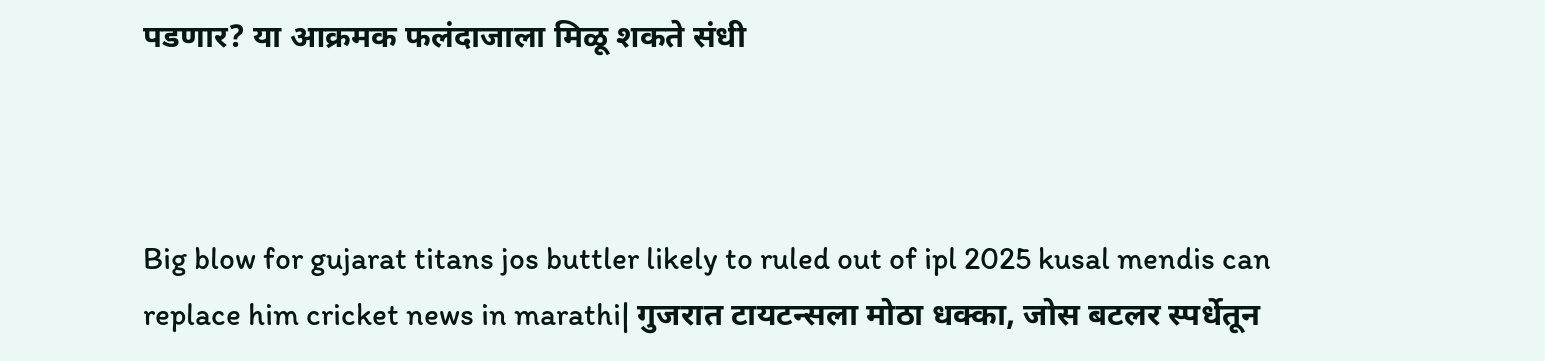पडणार? या आक्रमक फलंदाजाला मिळू शकते संधी



Big blow for gujarat titans jos buttler likely to ruled out of ipl 2025 kusal mendis can replace him cricket news in marathi| गुजरात टायटन्सला मोठा धक्का, जोस बटलर स्पर्धेतून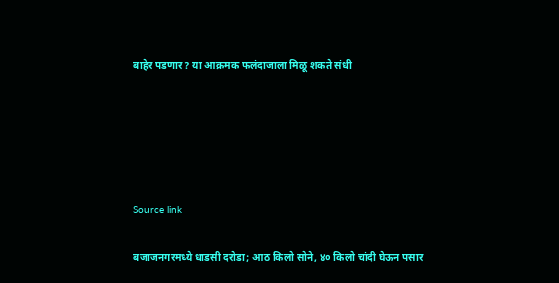बाहेर पडणार? या आक्रमक फलंदाजाला मिळू शकते संधी





Source link

बजाजनगरमध्ये धाडसी दरोडा; आठ किलो सोने, ४० किलो चांदी घेऊन पसार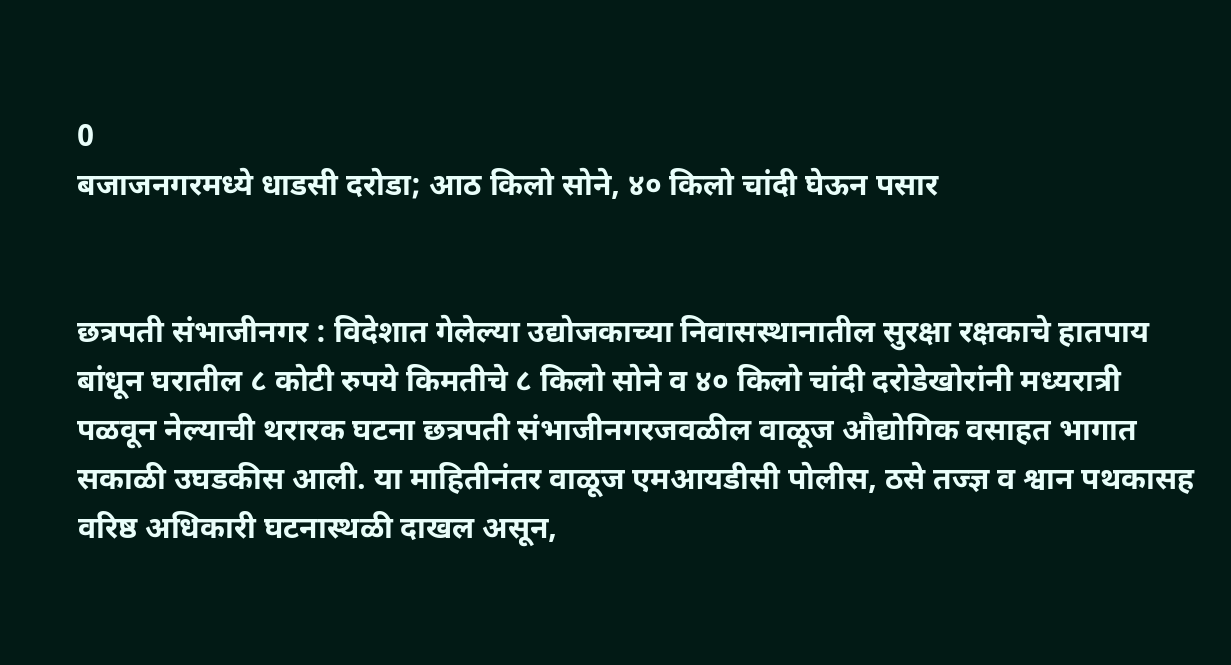0
बजाजनगरमध्ये धाडसी दरोडा; आठ किलो सोने, ४० किलो चांदी घेऊन पसार


छत्रपती संभाजीनगर : विदेशात गेलेल्या उद्योजकाच्या निवासस्थानातील सुरक्षा रक्षकाचे हातपाय बांधून घरातील ८ कोटी रुपये किमतीचे ८ किलो सोने व ४० किलो चांदी दरोडेखोरांनी मध्यरात्री पळवून नेल्याची थरारक घटना छत्रपती संभाजीनगरजवळील वाळूज औद्योगिक वसाहत भागात सकाळी उघडकीस आली. या माहितीनंतर वाळूज एमआयडीसी पोलीस, ठसे तज्ज्ञ व श्वान पथकासह वरिष्ठ अधिकारी घटनास्थळी दाखल असून,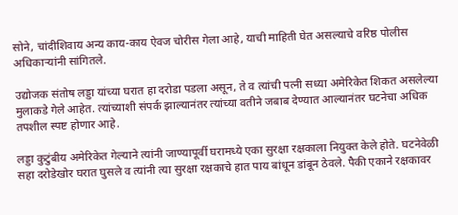सोने, चांदीशिवाय अन्य काय-काय ऐवज चोरीस गेला आहे, याची माहिती घेत असल्याचे वरिष्ठ पोलीस अधिकाऱ्यांनी सांगितले.

उद्योजक संतोष लड्डा यांच्या घरात हा दरोडा पडला असून, ते व त्यांची पत्नी सध्या अमेरिकेत शिकत असलेल्या मुलाकडे गेले आहेत. त्यांच्याशी संपर्क झाल्यानंतर त्यांच्या वतीने जबाब देण्यात आल्यानंतर घटनेचा अधिक तपशील स्पष्ट होणार आहे.

लड्डा कुटुंबीय अमेरिकेत गेल्याने त्यांनी जाण्यापूर्वी घरामध्ये एका सुरक्षा रक्षकाला नियुक्त केले होते. घटनेवेळी सहा दरोडेखोर घरात घुसले व त्यांनी त्या सुरक्षा रक्षकाचे हात पाय बांधून डांबून ठेवले. पैकी एकाने रक्षकावर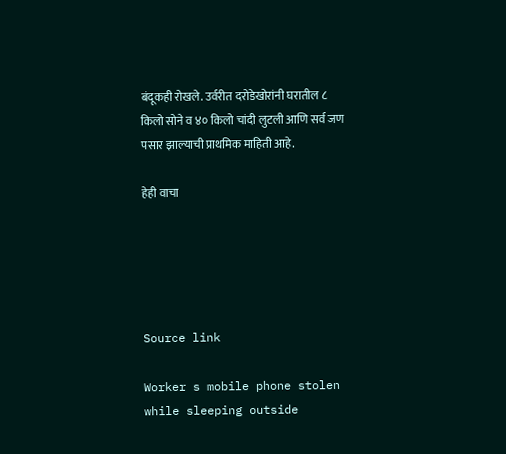बंदूकही रोखले. उर्वरीत दरोडेखोरांनी घरातील ८ किलो सोने व ४० किलो चांदी लुटली आणि सर्व जण पसार झाल्याची प्राथमिक माहिती आहे.

हेही वाचा





Source link

Worker s mobile phone stolen while sleeping outside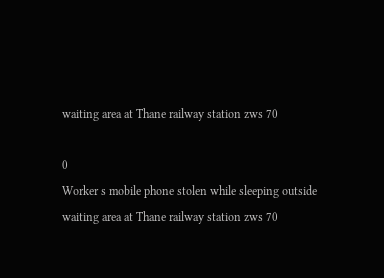waiting area at Thane railway station zws 70

0
Worker s mobile phone stolen while sleeping outside waiting area at Thane railway station zws 70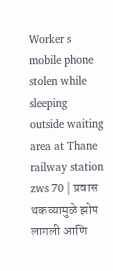Worker s mobile phone stolen while sleeping outside waiting area at Thane railway station zws 70 | प्रवास थकव्यामुळे झोप लागली आणि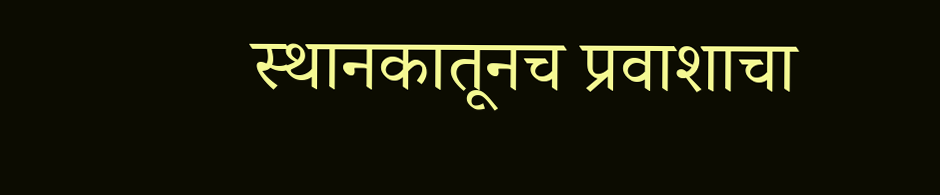स्थानकातूनच प्रवाशाचा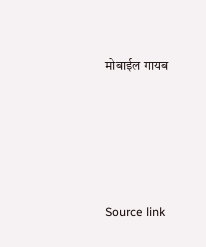मोबाईल गायब





Source link